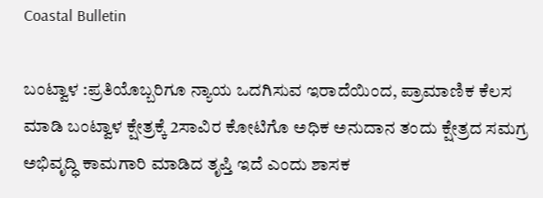Coastal Bulletin

ಬಂಟ್ವಾಳ :ಪ್ರತಿಯೊಬ್ಬರಿಗೂ ನ್ಯಾಯ ಒದಗಿಸುವ ಇರಾದೆಯಿಂದ, ಪ್ರಾಮಾಣಿಕ ಕೆಲಸ ಮಾಡಿ ಬಂಟ್ವಾಳ ಕ್ಷೇತ್ರಕ್ಕೆ 2ಸಾವಿರ ಕೋಟಿಗೊ ಅಧಿಕ ಅನುದಾನ ತಂದು ಕ್ಷೇತ್ರದ ಸಮಗ್ರ ಅಭಿವೃದ್ಧಿ ಕಾಮಗಾರಿ ಮಾಡಿದ ತೃಪ್ತಿ ಇದೆ ಎಂದು ಶಾಸಕ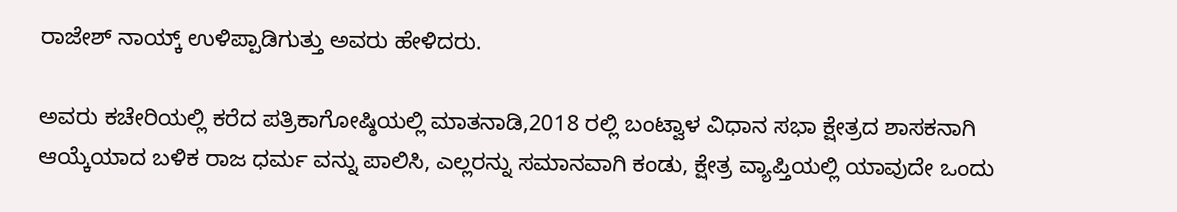ರಾಜೇಶ್ ನಾಯ್ಕ್ ಉಳಿಪ್ಪಾಡಿಗುತ್ತು ಅವರು ಹೇಳಿದರು.

ಅವರು ಕಚೇರಿಯಲ್ಲಿ ಕರೆದ ಪತ್ರಿಕಾಗೋಷ್ಠಿಯಲ್ಲಿ ಮಾತನಾಡಿ,2018 ರಲ್ಲಿ ಬಂಟ್ವಾಳ ವಿಧಾನ ಸಭಾ ಕ್ಷೇತ್ರದ ಶಾಸಕನಾಗಿ ಆಯ್ಕೆಯಾದ ಬಳಿಕ ರಾಜ ಧರ್ಮ ವನ್ನು ಪಾಲಿಸಿ, ಎಲ್ಲರನ್ನು ಸಮಾನವಾಗಿ ಕಂಡು, ಕ್ಷೇತ್ರ ವ್ಯಾಪ್ತಿಯಲ್ಲಿ ಯಾವುದೇ ಒಂದು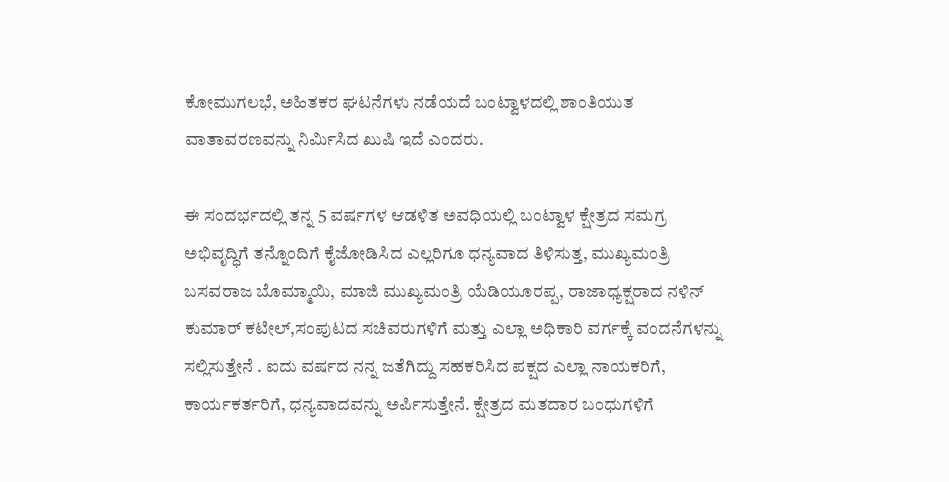ಕೋಮುಗಲಭೆ, ಅಹಿತಕರ ಘಟನೆಗಳು ನಡೆಯದೆ ಬಂಟ್ವಾಳದಲ್ಲಿ ಶಾಂತಿಯುತ ವಾತಾವರಣವನ್ನು ನಿರ್ಮಿಸಿದ ಖುಷಿ ಇದೆ ಎಂದರು.

ಈ ಸಂದರ್ಭದಲ್ಲಿ ತನ್ನ 5 ವರ್ಷಗಳ ಆಡಳಿತ ಅವಧಿಯಲ್ಲಿ ಬಂಟ್ವಾಳ ಕ್ಷೇತ್ರದ ಸಮಗ್ರ ಅಭಿವೃದ್ಧಿಗೆ ತನ್ನೊಂದಿಗೆ ಕೈಜೋಡಿಸಿದ ಎಲ್ಲರಿಗೂ ಧನ್ಯವಾದ ತಿಳಿಸುತ್ತ, ಮುಖ್ಯಮಂತ್ರಿ ಬಸವರಾಜ ಬೊಮ್ಮಾಯಿ, ಮಾಜಿ ಮುಖ್ಯಮಂತ್ರಿ ಯೆಡಿಯೂರಪ್ಪ, ರಾಜಾಧ್ಯಕ್ಷರಾದ ನಳಿನ್ ಕುಮಾರ್ ಕಟೀಲ್,ಸಂಪುಟದ ಸಚಿವರುಗಳಿಗೆ ಮತ್ತು ಎಲ್ಲಾ ಅಧಿಕಾರಿ ವರ್ಗಕ್ಕೆ ವಂದನೆಗಳನ್ನು ಸಲ್ಲಿಸುತ್ತೇನೆ . ಐದು ವರ್ಷದ ನನ್ನ ಜತೆಗಿದ್ದು ಸಹಕರಿಸಿದ ಪಕ್ಷದ ಎಲ್ಲಾ ನಾಯಕರಿಗೆ, ಕಾರ್ಯಕರ್ತರಿಗೆ, ಧನ್ಯವಾದವನ್ನು ಅರ್ಪಿಸುತ್ತೇನೆ. ಕ್ಷೇತ್ರದ ಮತದಾರ ಬಂಧುಗಳಿಗೆ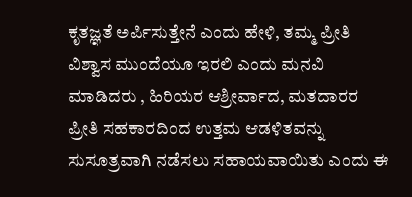ಕೃತಜ್ಞತೆ ಅರ್ಪಿಸುತ್ತೇನೆ ಎಂದು ಹೇಳಿ, ತಮ್ಮ ಪ್ರೀತಿ ವಿಶ್ವಾಸ ಮುಂದೆಯೂ ಇರಲಿ ಎಂದು ಮನವಿ ಮಾಡಿದರು , ಹಿರಿಯರ ಆಶ್ರೀರ್ವಾದ, ಮತದಾರರ ಪ್ರೀತಿ ಸಹಕಾರದಿಂದ ಉತ್ತಮ ಆಡಳಿತವನ್ನು ಸುಸೂತ್ರವಾಗಿ ನಡೆಸಲು ಸಹಾಯವಾಯಿತು ಎಂದು ಈ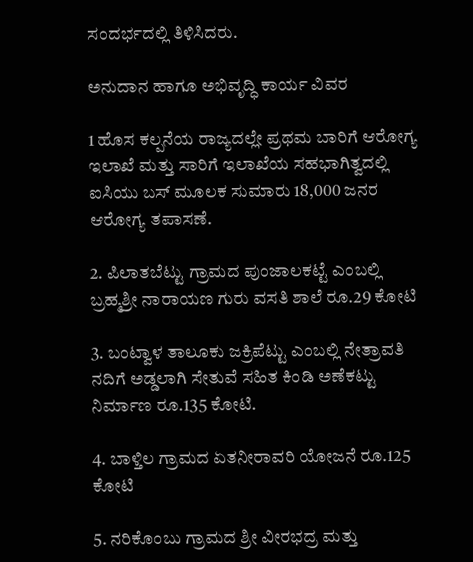ಸಂದರ್ಭದಲ್ಲಿ ತಿಳಿಸಿದರು.

ಅನುದಾನ ಹಾಗೂ ಅಭಿವೃದ್ಧಿ ಕಾರ್ಯ ವಿವರ

1 ಹೊಸ ಕಲ್ಪನೆಯ ರಾಜ್ಯದಲ್ಲೇ ಪ್ರಥಮ ಬಾರಿಗೆ ಆರೋಗ್ಯ ಇಲಾಖೆ ಮತ್ತು ಸಾರಿಗೆ ಇಲಾಖೆಯ ಸಹಭಾಗಿತ್ವದಲ್ಲಿ ಐಸಿಯು ಬಸ್‌ ಮೂಲಕ ಸುಮಾರು 18,000 ಜನರ ಆರೋಗ್ಯ ತಪಾಸಣೆ.

2. ಪಿಲಾತಬೆಟ್ಟು ಗ್ರಾಮದ ಪುಂಜಾಲಕಟ್ಟೆ ಎಂಬಲ್ಲಿ ಬ್ರಹ್ಮಶ್ರೀ ನಾರಾಯಣ ಗುರು ವಸತಿ ಶಾಲೆ ರೂ.29 ಕೋಟಿ

3. ಬಂಟ್ವಾಳ ತಾಲೂಕು ಜಕ್ರಿಪೆಟ್ಟು ಎಂಬಲ್ಲಿ ನೇತ್ರಾವತಿ ನದಿಗೆ ಅಡ್ಡಲಾಗಿ ಸೇತುವೆ ಸಹಿತ ಕಿಂಡಿ ಅಣೆಕಟ್ಟು ನಿರ್ಮಾಣ ರೂ.135 ಕೋಟಿ.

4. ಬಾಳ್ತಿಲ ಗ್ರಾಮದ ಏತನೀರಾವರಿ ಯೋಜನೆ ರೂ.125 ಕೋಟಿ

5. ನರಿಕೊಂಬು ಗ್ರಾಮದ ಶ್ರೀ ವೀರಭದ್ರ ಮತ್ತು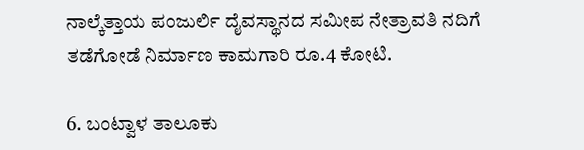ನಾಲ್ಕೆತ್ತಾಯ ಪಂಜುರ್ಲಿ ದೈವಸ್ಥಾನದ ಸಮೀಪ ನೇತ್ರಾವತಿ ನದಿಗೆ ತಡೆಗೋಡೆ ನಿರ್ಮಾಣ ಕಾಮಗಾರಿ ರೂ.4 ಕೋಟಿ.

6. ಬಂಟ್ವಾಳ ತಾಲೂಕು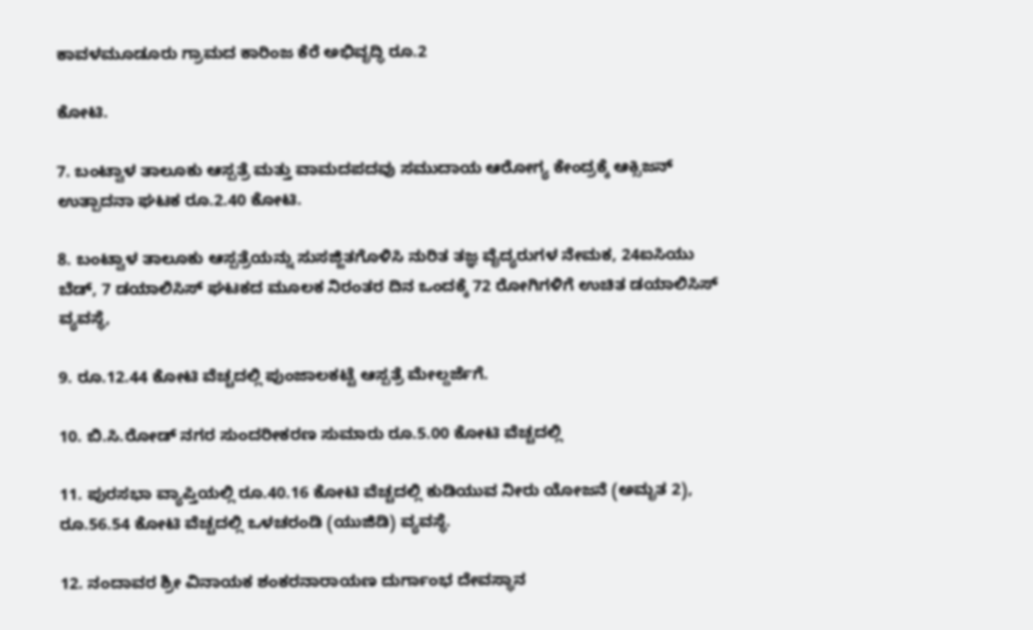ಕಾವಳಮೂಡೂರು ಗ್ರಾಮದ ಕಾರಿಂಜ ಕೆರೆ ಅಭಿವೃದ್ಧಿ ರೂ.2

ಕೋಟಿ.

7. ಬಂಟ್ವಾಳ ತಾಲೂಕು ಆಸ್ಪತ್ರೆ ಮತ್ತು ವಾಮದಪದವು ಸಮುದಾಯ ಆರೋಗ್ಯ ಕೇಂದ್ರಕ್ಕೆ ಆಕ್ಸಿಜನ್ ಉತ್ಪಾದನಾ ಘಟಕ ರೂ.2.40 ಕೋಟಿ.

8. ಬಂಟ್ವಾಳ ತಾಲೂಕು ಆಸ್ಪತ್ರೆಯನ್ನು ಸುಸಜ್ಜಿತಗೊಳಿಸಿ ನುರಿತ ತಜ್ಞ ವೈದ್ಯರುಗಳ ನೇಮಕ, 24ಐಸಿಯು ಬೆಡ್, 7 ಡಯಾಲಿಸಿಸ್ ಘಟಕದ ಮೂಲಕ ನಿರಂತರ ದಿನ ಒಂದಕ್ಕೆ 72 ರೋಗಿಗಳಿಗೆ ಉಚಿತ ಡಯಾಲಿಸಿಸ್‌ ವ್ಯವಸ್ಥೆ,

9. ರೂ.12.44 ಕೋಟಿ ವೆಚ್ಚದಲ್ಲಿ ಪುಂಜಾಲಕಟ್ಟೆ ಆಸ್ಪತ್ರೆ ಮೇಲ್ದರ್ಜೆಗೆ.

10. ಬಿ.ಸಿ.ರೋಡ್ ನಗರ ಸುಂದರೀಕರಣ ಸುಮಾರು ರೂ.5.00 ಕೋಟಿ ವೆಚ್ಚದಲ್ಲಿ

11. ಪುರಸಭಾ ವ್ಯಾಪ್ತಿಯಲ್ಲಿ ರೂ.40.16 ಕೋಟಿ ವೆಚ್ಚದಲ್ಲಿ ಕುಡಿಯುವ ನೀರು ಯೋಜನೆ (ಅಮೃತ 2), ರೂ.56.54 ಕೋಟಿ ವೆಚ್ಚದಲ್ಲಿ ಒಳಚರಂಡಿ (ಯುಜಿಡಿ) ವ್ಯವಸ್ಥೆ.

12. ನಂದಾವರ ಶ್ರೀ ವಿನಾಯಕ ಶಂಕರನಾರಾಯಣ ದುರ್ಗಾಂಭ ದೇವಸ್ಥಾನ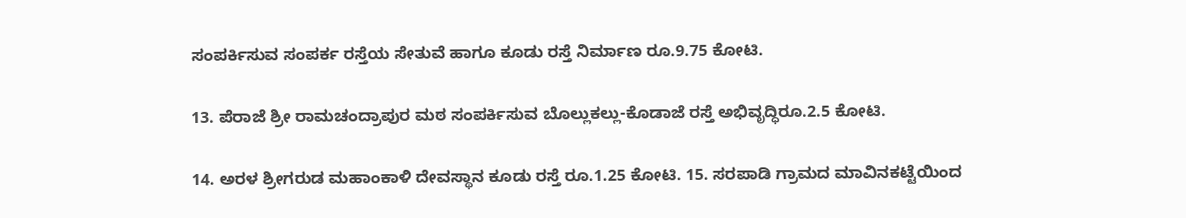ಸಂಪರ್ಕಿಸುವ ಸಂಪರ್ಕ ರಸ್ತೆಯ ಸೇತುವೆ ಹಾಗೂ ಕೂಡು ರಸ್ತೆ ನಿರ್ಮಾಣ ರೂ.9.75 ಕೋಟಿ.

13. ಪೆರಾಜೆ ಶ್ರೀ ರಾಮಚಂದ್ರಾಪುರ ಮಠ ಸಂಪರ್ಕಿಸುವ ಬೊಲ್ಲುಕಲ್ಲು-ಕೊಡಾಜೆ ರಸ್ತೆ ಅಭಿವೃದ್ಧಿರೂ.2.5 ಕೋಟಿ.

14. ಅರಳ ಶ್ರೀಗರುಡ ಮಹಾಂಕಾಳಿ ದೇವಸ್ಥಾನ ಕೂಡು ರಸ್ತೆ ರೂ.1.25 ಕೋಟಿ. 15. ಸರಪಾಡಿ ಗ್ರಾಮದ ಮಾವಿನಕಟ್ಟೆಯಿಂದ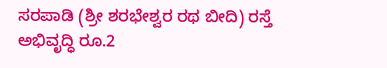ಸರಪಾಡಿ (ಶ್ರೀ ಶರಭೇಶ್ವರ ರಥ ಬೀದಿ) ರಸ್ತೆ ಅಭಿವೃದ್ಧಿ ರೂ.2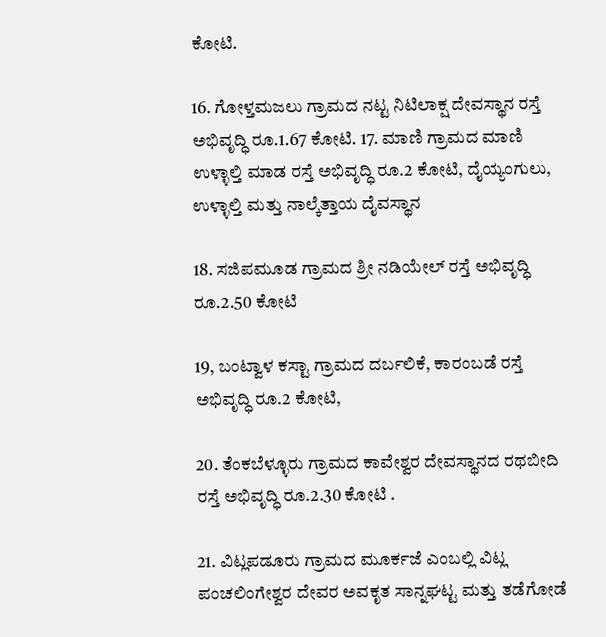ಕೋಟಿ.

16. ಗೋಳ್ತಮಜಲು ಗ್ರಾಮದ ನಟ್ಟ ನಿಟಿಲಾಕ್ಷ ದೇವಸ್ಥಾನ ರಸ್ತೆ ಅಭಿವೃದ್ಧಿ ರೂ.1.67 ಕೋಟಿ. 17. ಮಾಣಿ ಗ್ರಾಮದ ಮಾಣಿ ಉಳ್ಳಾಲ್ತಿ ಮಾಡ ರಸ್ತೆ ಅಭಿವೃದ್ಧಿ ರೂ.2 ಕೋಟಿ, ದೈಯ್ಯಂಗುಲು, ಉಳ್ಳಾಲ್ತಿ ಮತ್ತು ನಾಲ್ಕೆತ್ತಾಯ ದೈವಸ್ಥಾನ

18. ಸಜಿಪಮೂಡ ಗ್ರಾಮದ ಶ್ರೀ ನಡಿಯೇಲ್ ರಸ್ತೆ ಅಭಿವೃದ್ಧಿ ರೂ.2.50 ಕೋಟಿ

19, ಬಂಟ್ವಾಳ ಕಸ್ಟಾ ಗ್ರಾಮದ ದರ್ಬಲಿಕೆ, ಕಾರಂಬಡೆ ರಸ್ತೆ ಅಭಿವೃದ್ಧಿ ರೂ.2 ಕೋಟಿ,

20. ತೆಂಕಬೆಳ್ಳೂರು ಗ್ರಾಮದ ಕಾವೇಶ್ವರ ದೇವಸ್ಥಾನದ ರಥಬೀದಿ ರಸ್ತೆ ಅಭಿವೃದ್ಧಿ ರೂ.2.30 ಕೋಟಿ .

21. ವಿಟ್ಲಪಡೂರು ಗ್ರಾಮದ ಮೂರ್ಕಜೆ ಎಂಬಲ್ಲಿ ವಿಟ್ಲ ಪಂಚಲಿಂಗೇಶ್ವರ ದೇವರ ಅವಕೃತ ಸಾನ್ನಘಟ್ಟ ಮತ್ತು ತಡೆಗೋಡೆ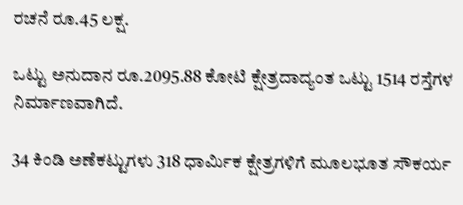ರಚನೆ ರೂ.45 ಲಕ್ಷ.

ಒಟ್ಟು ಅನುದಾನ ರೂ.2095.88 ಕೋಟಿ ಕ್ಷೇತ್ರದಾದ್ಯಂತ ಒಟ್ಟು 1514 ರಸ್ತೆಗಳ ನಿರ್ಮಾಣವಾಗಿದೆ.

34 ಕಿಂಡಿ ಅಣೆಕಟ್ಟುಗಳು 318 ಧಾರ್ಮಿಕ ಕ್ಷೇತ್ರಗಳಿಗೆ ಮೂಲಭೂತ ಸೌಕರ್ಯ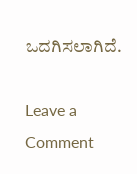ಒದಗಿಸಲಾಗಿದೆ.

Leave a Comment